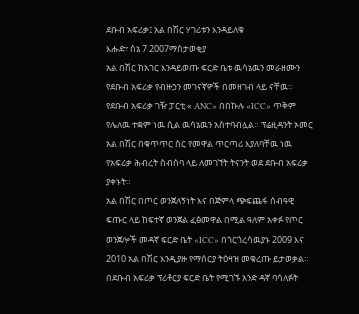ደቡብ አፍሪቃ፤ አል በሽር ሃገሪቱን እንዳይለቁ
እሑድ፣ ሰኔ 7 2007ማስታወቂያ
አል በሽር ከአገር እንዳይወጡ ፍርድ ቤቱ ዉሳኔዉን መራዘሙን የደቡብ አፍሪቃ የብዙኃን መገናኛዎች በመዘገብ ላይ ናቸዉ። የደቡብ አፍሪቃ ገዥ ፓርቲ « ANC» በበኩሉ «ICC» ጥቅም የሌለዉ ተቋም ነዉ ሲል ዉሳኔዉን አስተባብሏል። ፕሬዚዳንት ኦመር አል በሽር በቁጥጥር ስር የመዋል ጥርጣሪ እያለባቸዉ ነዉ የአፍሪቃ ሕብረት ስብሰባ ላይ ለመገኘት ትናንት ወደ ደቡብ አፍሪቃ ያቀኑት።
አል በሽር በጦር ወንጀለኝነት እና በጅምላ ጭፍጨፋ ሰብዓዊ ፍጡር ላይ ከፍተኛ ወንጀል ፈፅመዋል በሚል ዓለም አቀፉ የጦር ወንጀሎች መዳኛ ፍርድ ቤት «ICC» በጎርጎረሳዉያኑ 2009 እና 2010 አል በሽር እንዲያዙ የማሰርያ ትዕዛዝ መቁረጡ ይታወቃል። በደቡብ አፍሪቃ ፕሪቶርያ ፍርድ ቤት የሚገኙ አንድ ዳኛ ባሳለፉት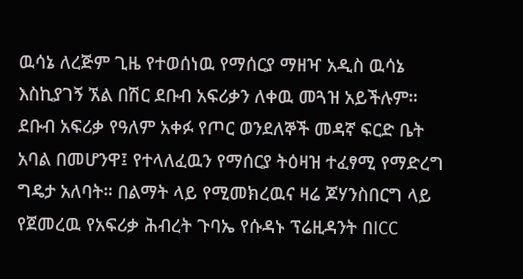ዉሳኔ ለረጅም ጊዜ የተወሰነዉ የማሰርያ ማዘዣ አዲስ ዉሳኔ እስኪያገኝ ኧል በሽር ደቡብ አፍሪቃን ለቀዉ መጓዝ አይችሉም። ደቡብ አፍሪቃ የዓለም አቀፉ የጦር ወንደለኞች መዳኛ ፍርድ ቤት አባል በመሆንዋ፤ የተላለፈዉን የማሰርያ ትዕዛዝ ተፈፃሚ የማድረግ ግዴታ አለባት። በልማት ላይ የሚመክረዉና ዛሬ ጆሃንስበርግ ላይ የጀመረዉ የአፍሪቃ ሕብረት ጉባኤ የሱዳኑ ፕሬዚዳንት በICC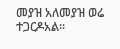መያዝ አለመያዝ ወሬ ተጋርዶአል።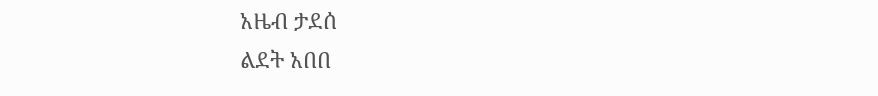አዜብ ታደሰ
ልደት አበበ